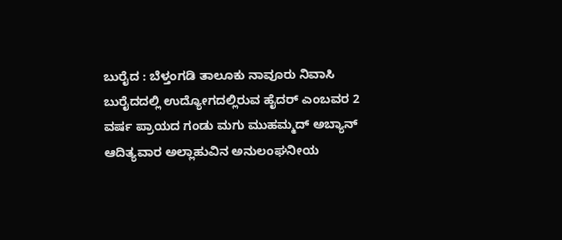ಬುರೈದ : ಬೆಳ್ತಂಗಡಿ ತಾಲೂಕು ನಾವೂರು ನಿವಾಸಿ ಬುರೈದದಲ್ಲಿ ಉದ್ಯೋಗದಲ್ಲಿರುವ ಹೈದರ್ ಎಂಬವರ 2 ವರ್ಷ ಪ್ರಾಯದ ಗಂಡು ಮಗು ಮುಹಮ್ಮದ್ ಅಬ್ಯಾನ್ ಆದಿತ್ಯವಾರ ಅಲ್ಲಾಹುವಿನ ಅನುಲಂಘನೀಯ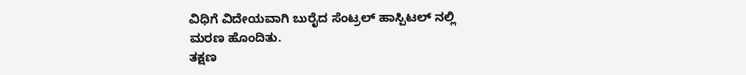ವಿಧಿಗೆ ವಿದೇಯವಾಗಿ ಬುರೈದ ಸೆಂಟ್ರಲ್ ಹಾಸ್ಪಿಟಲ್ ನಲ್ಲಿ
ಮರಣ ಹೊಂದಿತು.
ತಕ್ಷಣ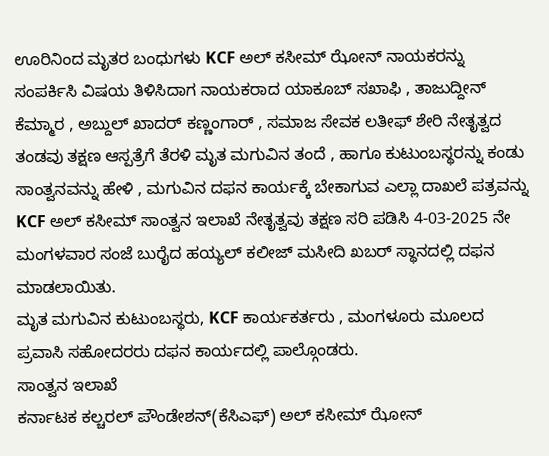ಊರಿನಿಂದ ಮೃತರ ಬಂಧುಗಳು KCF ಅಲ್ ಕಸೀಮ್ ಝೋನ್ ನಾಯಕರನ್ನು ಸಂಪರ್ಕಿಸಿ ವಿಷಯ ತಿಳಿಸಿದಾಗ ನಾಯಕರಾದ ಯಾಕೂಬ್ ಸಖಾಫಿ , ತಾಜುದ್ದೀನ್ ಕೆಮ್ಮಾರ , ಅಬ್ದುಲ್ ಖಾದರ್ ಕಣ್ಣಂಗಾರ್ , ಸಮಾಜ ಸೇವಕ ಲತೀಫ್ ಶೇರಿ ನೇತೃತ್ವದ ತಂಡವು ತಕ್ಷಣ ಆಸ್ಪತ್ರೆಗೆ ತೆರಳಿ ಮೃತ ಮಗುವಿನ ತಂದೆ , ಹಾಗೂ ಕುಟುಂಬಸ್ಥರನ್ನು ಕಂಡು ಸಾಂತ್ವನವನ್ನು ಹೇಳಿ , ಮಗುವಿನ ದಫನ ಕಾರ್ಯಕ್ಕೆ ಬೇಕಾಗುವ ಎಲ್ಲಾ ದಾಖಲೆ ಪತ್ರವನ್ನು KCF ಅಲ್ ಕಸೀಮ್ ಸಾಂತ್ವನ ಇಲಾಖೆ ನೇತೃತ್ವವು ತಕ್ಷಣ ಸರಿ ಪಡಿಸಿ 4-03-2025 ನೇ ಮಂಗಳವಾರ ಸಂಜೆ ಬುರೈದ ಹಯ್ಯಲ್ ಕಲೀಜ್ ಮಸೀದಿ ಖಬರ್ ಸ್ಥಾನದಲ್ಲಿ ದಫನ ಮಾಡಲಾಯಿತು.
ಮೃತ ಮಗುವಿನ ಕುಟುಂಬಸ್ಥರು, KCF ಕಾರ್ಯಕರ್ತರು , ಮಂಗಳೂರು ಮೂಲದ ಪ್ರವಾಸಿ ಸಹೋದರರು ದಫನ ಕಾರ್ಯದಲ್ಲಿ ಪಾಲ್ಗೊಂಡರು.
ಸಾಂತ್ವನ ಇಲಾಖೆ
ಕರ್ನಾಟಕ ಕಲ್ಚರಲ್ ಪೌಂಡೇಶನ್(ಕೆಸಿಎಫ್) ಅಲ್ ಕಸೀಮ್ ಝೋನ್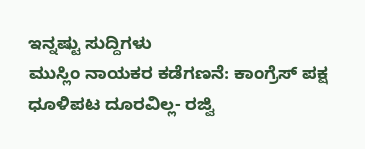ಇನ್ನಷ್ಟು ಸುದ್ದಿಗಳು
ಮುಸ್ಲಿಂ ನಾಯಕರ ಕಡೆಗಣನೆ: ಕಾಂಗ್ರೆಸ್ ಪಕ್ಷ ಧೂಳಿಪಟ ದೂರವಿಲ್ಲ- ರಜ್ವಿ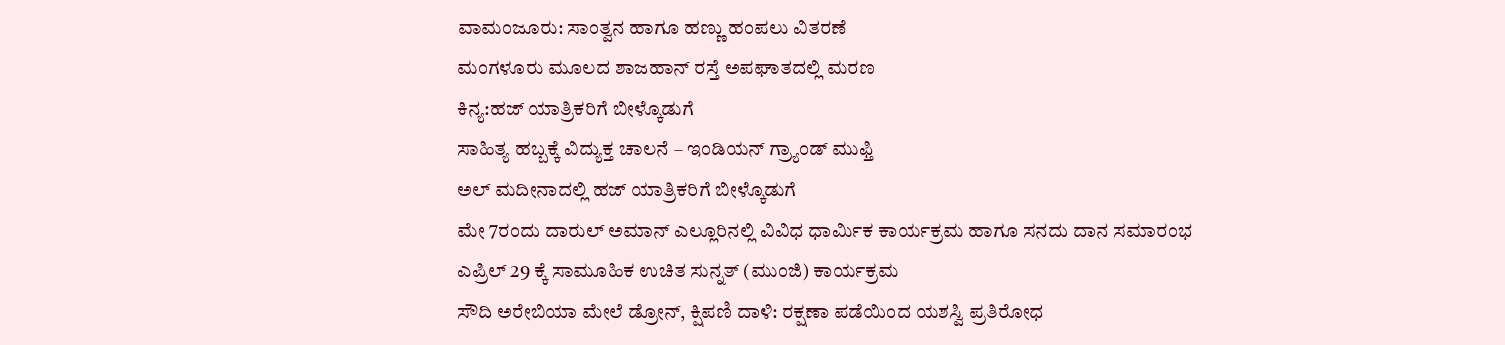ವಾಮಂಜೂರು: ಸಾಂತ್ವನ ಹಾಗೂ ಹಣ್ಣು ಹಂಪಲು ವಿತರಣೆ
ಮಂಗಳೂರು ಮೂಲದ ಶಾಜಹಾನ್ ರಸ್ತೆ ಅಪಘಾತದಲ್ಲಿ ಮರಣ
ಕಿನ್ಯ:ಹಜ್ ಯಾತ್ರಿಕರಿಗೆ ಬೀಳ್ಕೊಡುಗೆ
ಸಾಹಿತ್ಯ ಹಬ್ಬಕ್ಕೆ ವಿದ್ಯುಕ್ತ ಚಾಲನೆ – ಇಂಡಿಯನ್ ಗ್ರ್ಯಾಂಡ್ ಮುಫ್ತಿ
ಅಲ್ ಮದೀನಾದಲ್ಲಿ ಹಜ್ ಯಾತ್ರಿಕರಿಗೆ ಬೀಳ್ಕೊಡುಗೆ
ಮೇ 7ರಂದು ದಾರುಲ್ ಅಮಾನ್ ಎಲ್ಲೂರಿನಲ್ಲಿ ವಿವಿಧ ಧಾರ್ಮಿಕ ಕಾರ್ಯಕ್ರಮ ಹಾಗೂ ಸನದು ದಾನ ಸಮಾರಂಭ
ಎಪ್ರಿಲ್ 29 ಕ್ಕೆ ಸಾಮೂಹಿಕ ಉಚಿತ ಸುನ್ನತ್ (ಮುಂಜಿ) ಕಾರ್ಯಕ್ರಮ
ಸೌದಿ ಅರೇಬಿಯಾ ಮೇಲೆ ಡ್ರೋನ್, ಕ್ಷಿಪಣಿ ದಾಳಿ: ರಕ್ಷಣಾ ಪಡೆಯಿಂದ ಯಶಸ್ವಿ ಪ್ರತಿರೋಧ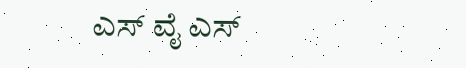ಎಸ್ ವೈ ಎಸ್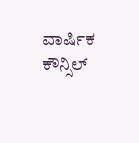ವಾರ್ಷಿಕ ಕೌನ್ಸಿಲ್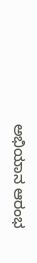ಅಭಿಯಾನ ಆರಂಭ